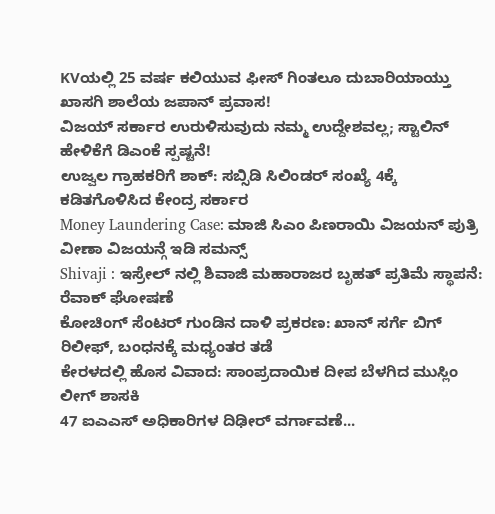KVಯಲ್ಲಿ 25 ವರ್ಷ ಕಲಿಯುವ ಫೀಸ್ ಗಿಂತಲೂ ದುಬಾರಿಯಾಯ್ತು ಖಾಸಗಿ ಶಾಲೆಯ ಜಪಾನ್ ಪ್ರವಾಸ!
ವಿಜಯ್ ಸರ್ಕಾರ ಉರುಳಿಸುವುದು ನಮ್ಮ ಉದ್ದೇಶವಲ್ಲ; ಸ್ಟಾಲಿನ್ ಹೇಳಿಕೆಗೆ ಡಿಎಂಕೆ ಸ್ಪಷ್ಟನೆ!
ಉಜ್ವಲ ಗ್ರಾಹಕರಿಗೆ ಶಾಕ್: ಸಬ್ಸಿಡಿ ಸಿಲಿಂಡರ್ ಸಂಖ್ಯೆ 4ಕ್ಕೆ ಕಡಿತಗೊಳಿಸಿದ ಕೇಂದ್ರ ಸರ್ಕಾರ
Money Laundering Case: ಮಾಜಿ ಸಿಎಂ ಪಿಣರಾಯಿ ವಿಜಯನ್ ಪುತ್ರಿ ವೀಣಾ ವಿಜಯನ್ಗೆ ಇಡಿ ಸಮನ್ಸ್
Shivaji : ಇಸ್ರೇಲ್ ನಲ್ಲಿ ಶಿವಾಜಿ ಮಹಾರಾಜರ ಬೃಹತ್ ಪ್ರತಿಮೆ ಸ್ಥಾಪನೆ: ರೆವಾಕ್ ಘೋಷಣೆ
ಕೋಚಿಂಗ್ ಸೆಂಟರ್ ಗುಂಡಿನ ದಾಳಿ ಪ್ರಕರಣ: ಖಾನ್ ಸರ್ಗೆ ಬಿಗ್ ರಿಲೀಫ್, ಬಂಧನಕ್ಕೆ ಮಧ್ಯಂತರ ತಡೆ
ಕೇರಳದಲ್ಲಿ ಹೊಸ ವಿವಾದ: ಸಾಂಪ್ರದಾಯಿಕ ದೀಪ ಬೆಳಗಿದ ಮುಸ್ಲಿಂ ಲೀಗ್ ಶಾಸಕಿ
47 ಐಎಎಸ್ ಅಧಿಕಾರಿಗಳ ದಿಢೀರ್ ವರ್ಗಾವಣೆ...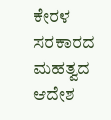ಕೇರಳ ಸರಕಾರದ ಮಹತ್ವದ ಆದೇಶ